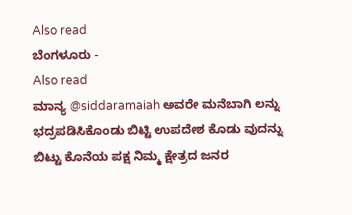Also read
ಬೆಂಗಳೂರು -
Also read
ಮಾನ್ಯ @siddaramaiah ಅವರೇ ಮನೆಬಾಗಿ ಲನ್ನು ಭದ್ರಪಡಿಸಿಕೊಂಡು ಬಿಟ್ಟಿ ಉಪದೇಶ ಕೊಡು ವುದನ್ನು ಬಿಟ್ಟು ಕೊನೆಯ ಪಕ್ಷ ನಿಮ್ಮ ಕ್ಷೇತ್ರದ ಜನರ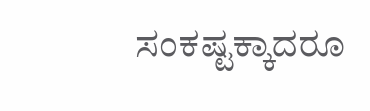ಸಂಕಷ್ಟಕ್ಕಾದರೂ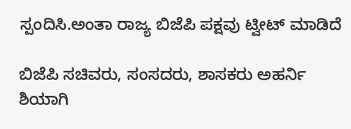ಸ್ಪಂದಿಸಿ.ಅಂತಾ ರಾಜ್ಯ ಬಿಜೆಪಿ ಪಕ್ಷವು ಟ್ವೀಟ್ ಮಾಡಿದೆ

ಬಿಜೆಪಿ ಸಚಿವರು, ಸಂಸದರು, ಶಾಸಕರು ಅಹರ್ನಿ ಶಿಯಾಗಿ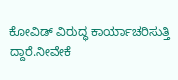ಕೋವಿಡ್ ವಿರುದ್ಧ ಕಾರ್ಯಾಚರಿಸುತ್ತಿ ದ್ದಾರೆ.ನೀವೇಕೆ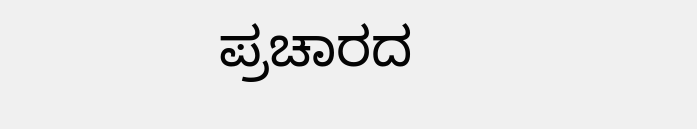ಪ್ರಚಾರದ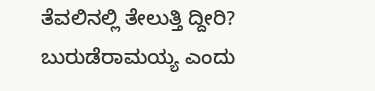ತೆವಲಿನಲ್ಲಿ ತೇಲುತ್ತಿ ದ್ದೀರಿ? ಬುರುಡೆರಾಮಯ್ಯ ಎಂದು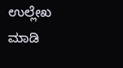ಉಲ್ಲೇಖ ಮಾಡಿ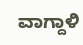ವಾಗ್ದಾಳಿ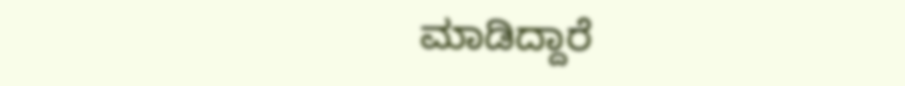ಮಾಡಿದ್ದಾರೆ